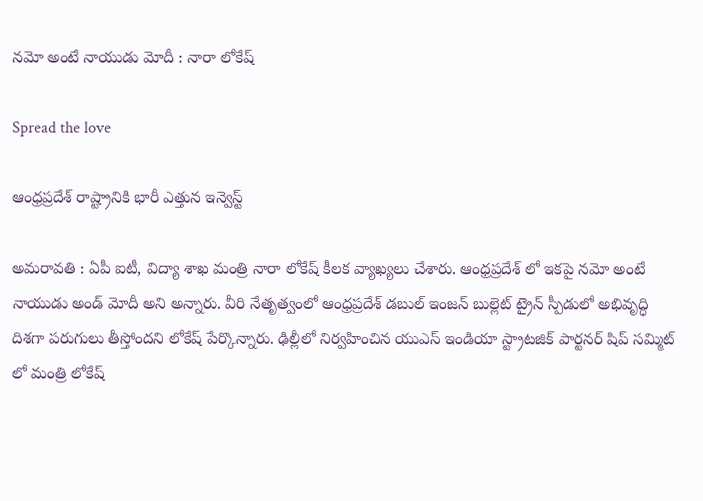న‌మో అంటే నాయుడు మోదీ : నారా లోకేష్

Spread the love

ఆంధ్ర‌ప్ర‌దేశ్ రాష్ట్రానికి భారీ ఎత్తున ఇన్వెస్ట్

అమ‌రావ‌తి : ఏపీ ఐటీ, విద్యా శాఖ మంత్రి నారా లోకేష్ కీల‌క వ్యాఖ్య‌లు చేశారు. ఆంధ్రప్రదేశ్ లో ఇకపై నమో అంటే నాయుడు అండ్ మోదీ అని అన్నారు. వీరి నేతృత్వంలో ఆంధ్రప్రదేశ్ డబుల్ ఇంజన్ బుల్లెట్ ట్రైన్ స్పీడులో అభివృద్ధి దిశగా పరుగులు తీస్తోందని లోకేష్ పేర్కొన్నారు. ఢిల్లీలో నిర్వహించిన యుఎస్ ఇండియా స్ట్రాటజిక్ పార్టనర్ షిప్ సమ్మిట్ లో మంత్రి లోకేష్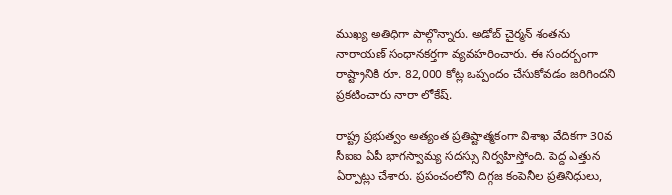ముఖ్య అతిధిగా పాల్గొన్నారు. అడోబ్ చైర్మన్ శంతను నారాయణ్ సంధానకర్తగా వ్యవహరించారు. ఈ సంద‌ర్బంగా రాష్ట్రానికి రూ. 82,000 కోట్ల ఒప్పందం చేసుకోవ‌డం జ‌రిగింద‌ని ప్ర‌క‌టించారు నారా లోకేష్‌.

రాష్ట్ర ప్ర‌భుత్వం అత్యంత ప్ర‌తిష్టాత్మ‌కంగా విశాఖ వేదిక‌గా 30వ సీఐఐ ఏపీ భాగ‌స్వామ్య స‌ద‌స్సు నిర్వ‌హిస్తోంది. పెద్ద ఎత్తున ఏర్పాట్లు చేశారు. ప్ర‌పంచంలోని దిగ్గ‌జ కంపెనీల ప్ర‌తినిధులు,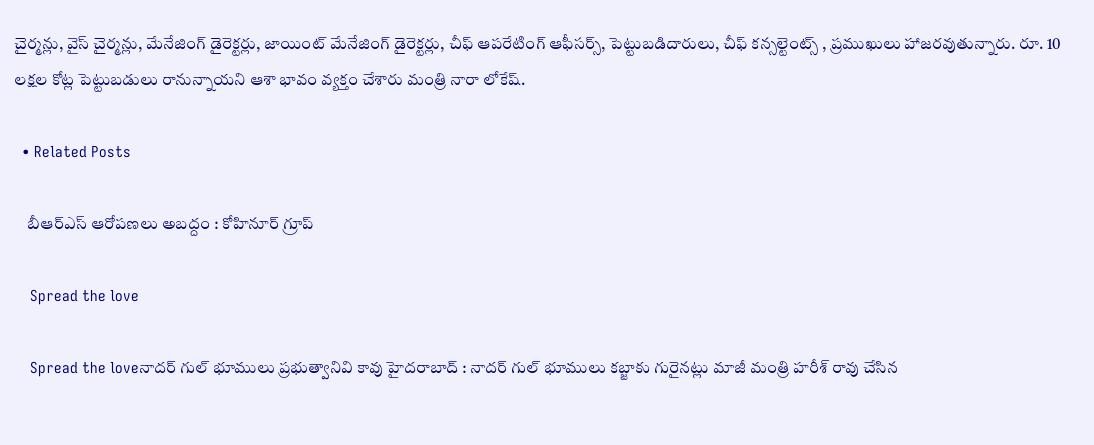చైర్మ‌న్లు, వైస్ చైర్మ‌న్లు, మేనేజింగ్ డైరెక్ట‌ర్లు, జాయింట్ మేనేజింగ్ డైరెక్ట‌ర్లు, చీఫ్ ఆప‌రేటింగ్ ఆఫీస‌ర్స్, పెట్టుబ‌డిదారులు, చీఫ్ క‌న్సల్టెంట్స్ , ప్ర‌ముఖులు హాజ‌ర‌వుతున్నారు. రూ. 10 ల‌క్ష‌ల కోట్ల పెట్టుబ‌డులు రానున్నాయ‌ని ఆశా భావం వ్య‌క్తం చేశారు మంత్రి నారా లోకేష్.

  • Related Posts

    బీఆర్ఎస్ ఆరోప‌ణ‌లు అబ‌ద్దం : కోహినూర్ గ్రూప్

    Spread the love

    Spread the loveనాద‌ర్ గుల్ భూములు ప్ర‌భుత్వానివి కావు హైద‌రాబాద్ : నాద‌ర్ గుల్ భూములు క‌బ్జాకు గురైన‌ట్లు మాజీ మంత్రి హ‌రీశ్ రావు చేసిన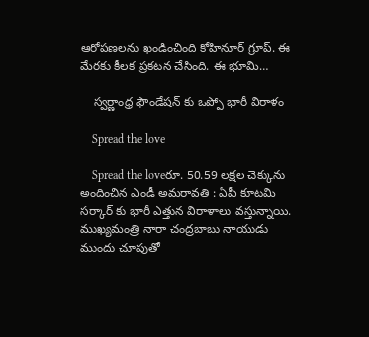ఆరోప‌ణ‌ల‌ను ఖండించింది కోహినూర్ గ్రూప్. ఈ మేర‌కు కీల‌క ప్ర‌క‌ట‌న చేసింది. ఈ భూమి…

    స్వ‌ర్ణాంధ్ర ఫౌండేష‌న్ కు ఒప్పో భారీ విరాళం

    Spread the love

    Spread the loveరూ. 50.59 ల‌క్ష‌ల చెక్కును అందించిన ఎండీ అమ‌రావ‌తి : ఏపీ కూట‌మి స‌ర్కార్ కు భారీ ఎత్తున విరాళాలు వ‌స్తున్నాయి. ముఖ్య‌మంత్రి నారా చంద్ర‌బాబు నాయుడు ముందు చూపుతో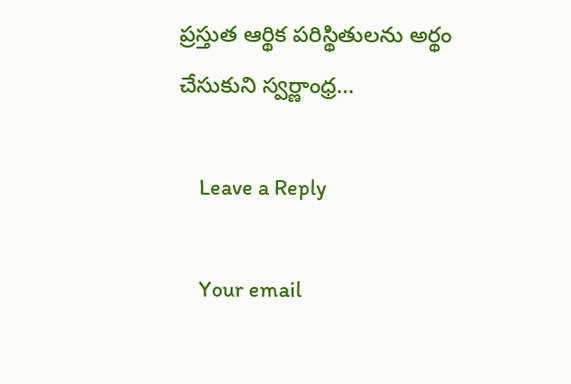ప్ర‌స్తుత ఆర్థిక ప‌రిస్థితుల‌ను అర్థం చేసుకుని స్వ‌ర్ణాంధ్ర…

    Leave a Reply

    Your email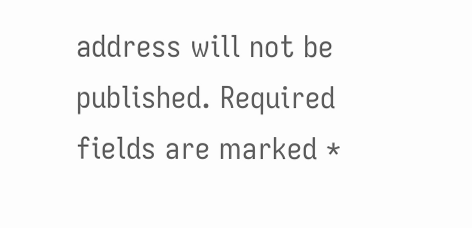address will not be published. Required fields are marked *